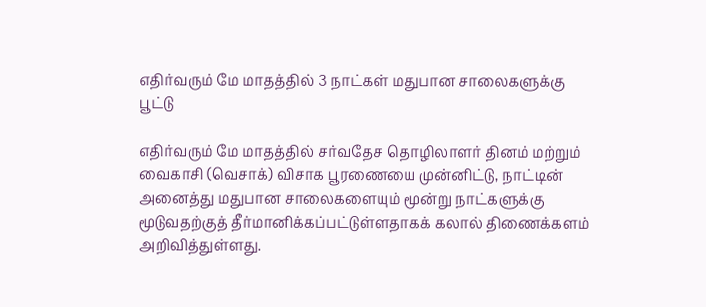எதிர்வரும் மே மாதத்தில் 3 நாட்கள் மதுபான சாலைகளுக்கு பூட்டு

எதிர்வரும் மே மாதத்தில் சர்வதேச தொழிலாளர் தினம் மற்றும் வைகாசி (வெசாக்) விசாக பூரணையை முன்னிட்டு, நாட்டின் அனைத்து மதுபான சாலைகளையும் மூன்று நாட்களுக்கு மூடுவதற்குத் தீர்மானிக்கப்பட்டுள்ளதாகக் கலால் திணைக்களம் அறிவித்துள்ளது.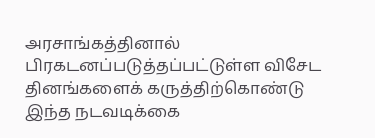அரசாங்கத்தினால் பிரகடனப்படுத்தப்பட்டுள்ள விசேட தினங்களைக் கருத்திற்கொண்டு இந்த நடவடிக்கை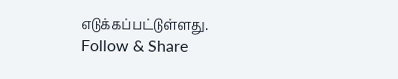எடுக்கப்பட்டுள்ளது.
Follow & Share